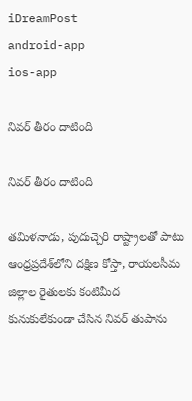iDreamPost
android-app
ios-app

నివర్‌ తీరం దాటింది

నివర్‌ తీరం దాటింది

తమిళనాడు, పుదుచ్చెరి రాష్ట్రాలతో పాటు ఆంధ్రప్రదేశ్‌లోని దక్షిణ కోస్తా, రాయలసీమ జిల్లాల రైతులకు కంటిమీద కునుకులేకుండా చేసిన నివర్‌ తుపాను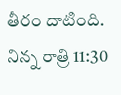తీరం దాటింది. నిన్న రాత్రి 11:30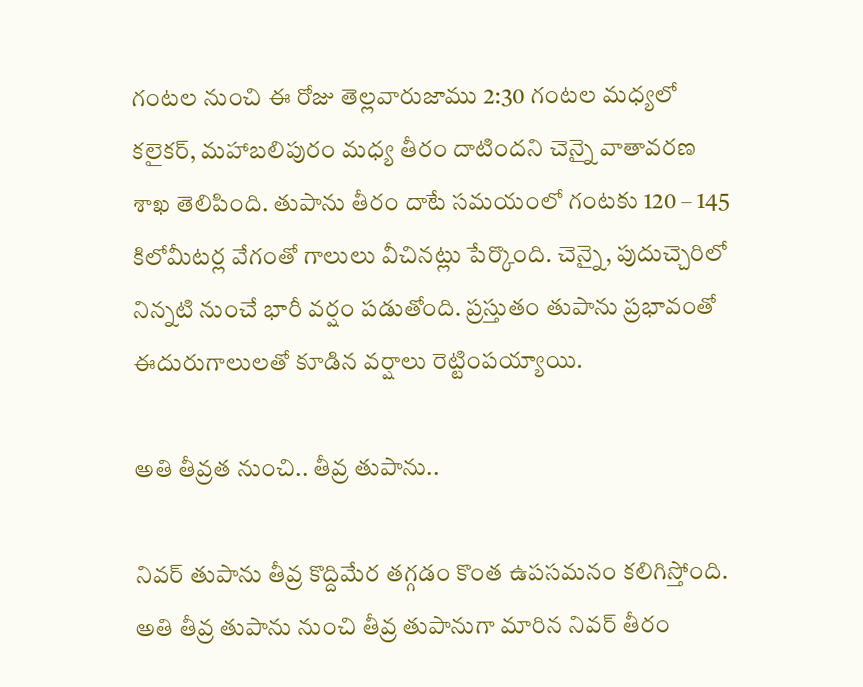గంటల నుంచి ఈ రోజు తెల్లవారుజాము 2:30 గంటల మధ్యలో కలైకర్, మహాబలిపురం మధ్య తీరం దాటిందని చెన్నై వాతావరణ శాఖ తెలిపింది. తుపాను తీరం దాటే సమయంలో గంటకు 120 – 145 కిలోమీటర్ల వేగంతో గాలులు వీచినట్లు పేర్కొంది. చెన్నై, పుదుచ్చెరిలో నిన్నటి నుంచే భారీ వర్షం పడుతోంది. ప్రస్తుతం తుపాను ప్రభావంతో ఈదురుగాలులతో కూడిన వర్షాలు రెట్టింపయ్యాయి.

అతి తీవ్రత నుంచి.. తీవ్ర తుపాను..

నివర్‌ తుపాను తీవ్ర కొద్దిమేర తగ్గడం కొంత ఉపసమనం కలిగిస్తోంది. అతి తీవ్ర తుపాను నుంచి తీవ్ర తుపానుగా మారిన నివర్‌ తీరం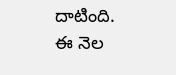దాటింది. ఈ నెల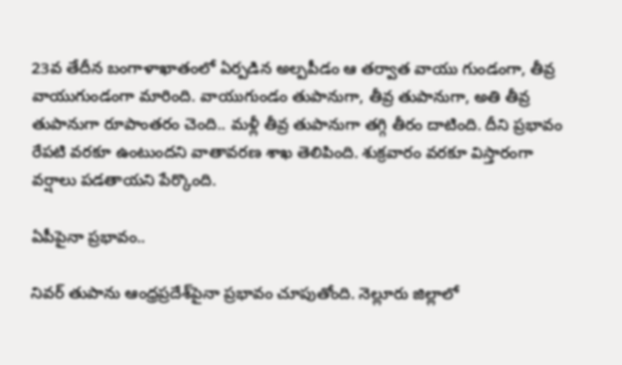23వ తేదీన బంగాళాఖాతంలో ఏర్పడిన అల్పపీడం ఆ తర్వాత వాయు గుండంగా, తీవ్ర వాయుగుండంగా మారింది. వాయుగుండం తుపానుగా, తీవ్ర తుపానుగా, అతి తీవ్ర తుపానుగా రూపాంతరం చెంది.. మళ్లీ తీవ్ర తుపానుగా తగ్గి తీరం దాటింది. దీని ప్రభావం రేపటి వరకూ ఉంటుందని వాతావరణ శాఖ తెలిపింది. శుక్రవారం వరకూ విస్తారంగా వర్షాలు పడతాయని పేర్కొంది.

ఏపీపైనా ప్రభావం..

నివర్‌ తుపాను ఆంధ్రప్రదేశ్‌పైనా ప్రభావం చూపుతోంది. నెల్లూరు జిల్లాలో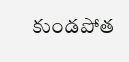కుండపోత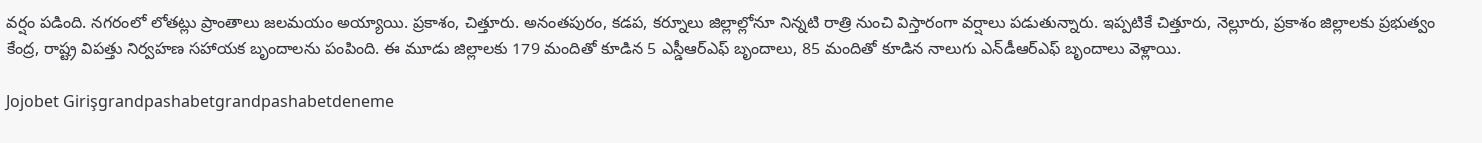వర్షం పడింది. నగరంలో లోతట్లు ప్రాంతాలు జలమయం అయ్యాయి. ప్రకాశం, చిత్తూరు. అనంతపురం, కడప, కర్నూలు జిల్లాల్లోనూ నిన్నటి రాత్రి నుంచి విస్తారంగా వర్షాలు పడుతున్నారు. ఇప్పటికే చిత్తూరు, నెల్లూరు, ప్రకాశం జిల్లాలకు ప్రభుత్వం కేంద్ర, రాష్ట్ర విపత్తు నిర్వహణ సహాయక బృందాలను పంపింది. ఈ మూడు జిల్లాలకు 179 మందితో కూడిన 5 ఎస్డీఆర్‌ఎఫ్‌ బృందాలు, 85 మందితో కూడిన నాలుగు ఎన్‌డీఆర్‌ఎఫ్‌ బృందాలు వెళ్లాయి.

Jojobet Girişgrandpashabetgrandpashabetdeneme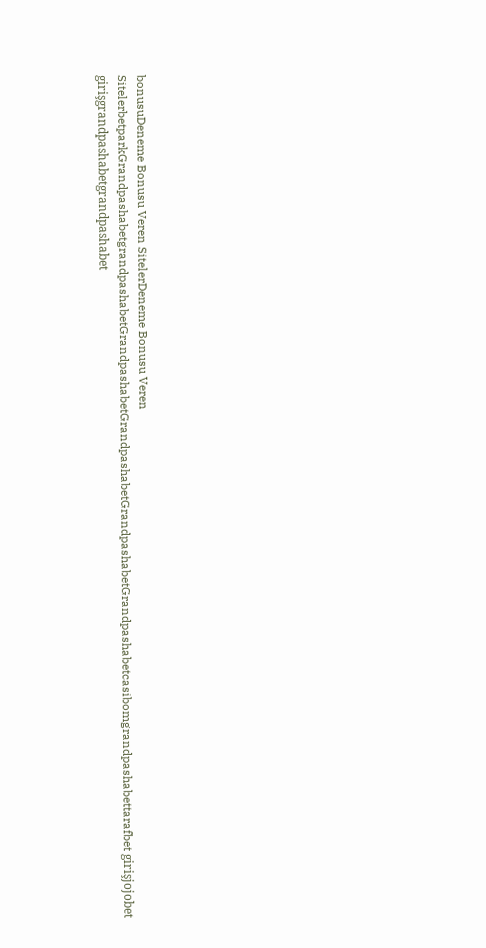bonusuDeneme Bonusu Veren SitelerDeneme Bonusu Veren SitelerbetparkGrandpashabetgrandpashabetGrandpashabetGrandpashabetGrandpashabetGrandpashabetcasibomgrandpashabettarafbet girişjojobet girişgrandpashabetgrandpashabet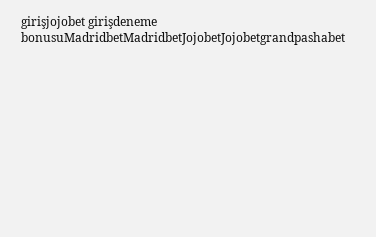girişjojobet girişdeneme bonusuMadridbetMadridbetJojobetJojobetgrandpashabet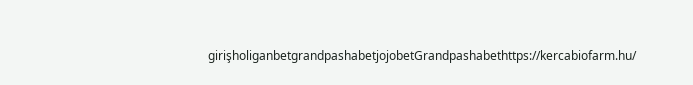girişholiganbetgrandpashabetjojobetGrandpashabethttps://kercabiofarm.hu/